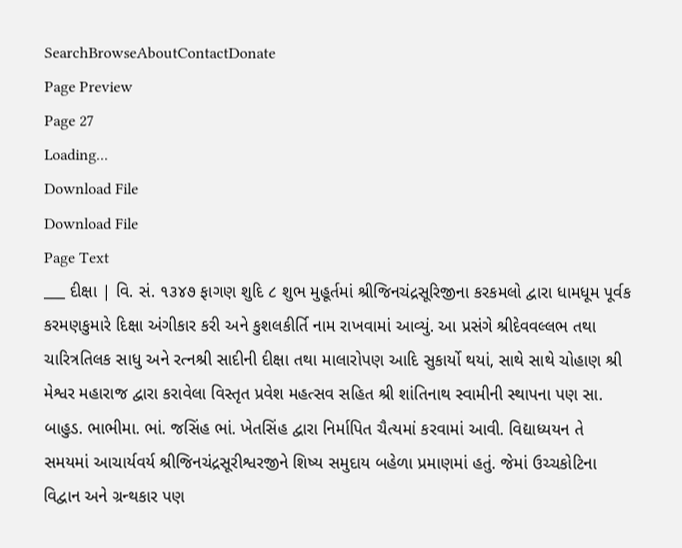SearchBrowseAboutContactDonate
Page Preview
Page 27
Loading...
Download File
Download File
Page Text
___ દીક્ષા | વિ. સં. ૧૩૪૭ ફાગણ શુદિ ૮ શુભ મુહૂર્તમાં શ્રીજિનચંદ્રસૂરિજીના કરકમલો દ્વારા ધામધૂમ પૂર્વક કરમણકુમારે દિક્ષા અંગીકાર કરી અને કુશલકીર્તિ નામ રાખવામાં આવ્યું. આ પ્રસંગે શ્રીદેવવલ્લભ તથા ચારિત્રતિલક સાધુ અને રત્નશ્રી સાદીની દીક્ષા તથા માલારોપણ આદિ સુકાર્યો થયાં, સાથે સાથે ચોહાણ શ્રી મેશ્વર મહારાજ દ્વારા કરાવેલા વિસ્તૃત પ્રવેશ મહત્સવ સહિત શ્રી શાંતિનાથ સ્વામીની સ્થાપના પણ સા. બાહુડ. ભાભીમા. ભાં. જસિંહ ભાં. ખેતસિંહ દ્વારા નિર્માપિત ચૈત્યમાં કરવામાં આવી. વિદ્યાધ્યયન તે સમયમાં આચાર્યવર્ય શ્રીજિનચંદ્રસૂરીશ્વરજીને શિષ્ય સમુદાય બહેળા પ્રમાણમાં હતું. જેમાં ઉચ્ચકોટિના વિદ્વાન અને ગ્રન્થકાર પણ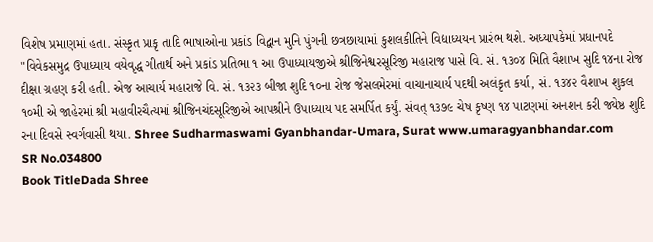વિશેષ પ્રમાણમાં હતા. સંસ્કૃત પ્રાકૃ તાદિ ભાષાઓના પ્રકાંડ વિદ્વાન મુનિ પુંગની છત્રછાયામાં કુશલકીતિને વિદ્યાધ્યયન પ્રારંભ થશે. અધ્યાપકેમાં પ્રધાનપદે "વિવેકસમુદ્ર ઉપાધ્યાય વયેવૃદ્ધ ગીતાર્થ અને પ્રકાંડ પ્રતિભા ૧ આ ઉપાધ્યાયજીએ શ્રીજિનેશ્વરસૂરિજી મહારાજ પાસે વિ. સં. ૧૩૦૪ મિતિ વૈશાખ સુદિ ૧૪ના રોજ દીક્ષા ગ્રહણ કરી હતી. એજ આચાર્ય મહારાજે વિ. સં. ૧૩૨૩ બીજા શુદિ ૧૦ના રોજ જેસલમેરમાં વાચાનાચાર્ય પદથી અલંકૃત કર્યા, સં. ૧૩૪૨ વૈશાખ શુકલ ૧૦મી એ જાહેરમાં શ્રી મહાવીરચૈત્યમાં શ્રીજિનચંદસૂરિજીએ આપશ્રીને ઉપાધ્યાય પદ સમર્પિત કર્યું. સંવત્ ૧૩૭૯ ચેષ કૃષ્ણ ૧૪ પાટણમાં અનશન કરી જ્યેષ્ઠ શુદિ રના દિવસે સ્વર્ગવાસી થયા. Shree Sudharmaswami Gyanbhandar-Umara, Surat www.umaragyanbhandar.com
SR No.034800
Book TitleDada Shree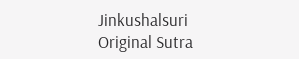Jinkushalsuri
Original Sutra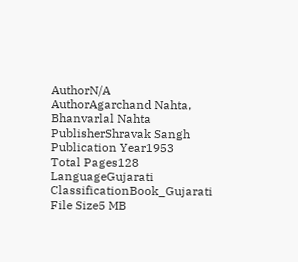AuthorN/A
AuthorAgarchand Nahta, Bhanvarlal Nahta
PublisherShravak Sangh
Publication Year1953
Total Pages128
LanguageGujarati
ClassificationBook_Gujarati
File Size5 MB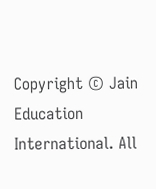Copyright © Jain Education International. All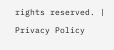rights reserved. | Privacy Policy